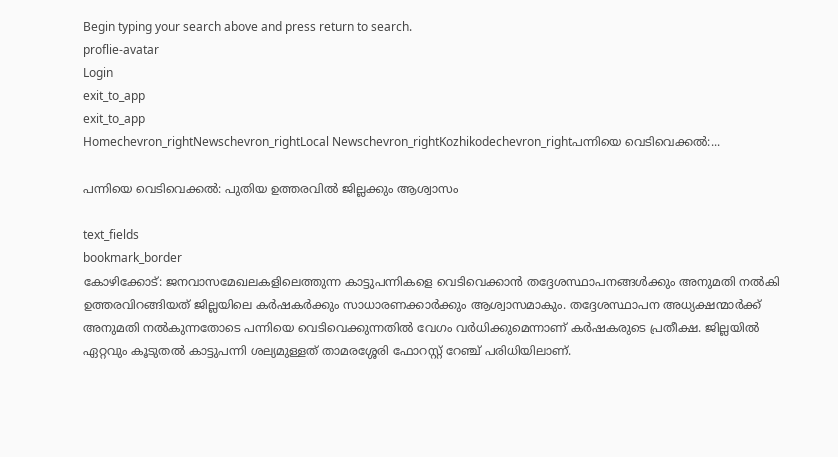Begin typing your search above and press return to search.
proflie-avatar
Login
exit_to_app
exit_to_app
Homechevron_rightNewschevron_rightLocal Newschevron_rightKozhikodechevron_rightപന്നിയെ വെടിവെക്കൽ:...

പന്നിയെ വെടിവെക്കൽ: പുതിയ ഉത്തരവിൽ ജില്ലക്കും ആശ്വാസം

text_fields
bookmark_border
കോഴിക്കോട്: ജനവാസമേഖലകളിലെത്തുന്ന കാട്ടുപന്നികളെ വെടിവെക്കാൻ തദ്ദേശസ്ഥാപനങ്ങൾക്കും അനുമതി നൽകി ഉത്തരവിറങ്ങിയത് ജില്ലയിലെ കർഷകർക്കും സാധാരണക്കാർക്കും ആശ്വാസമാകും. തദ്ദേശസ്ഥാപന അധ്യക്ഷന്മാർക്ക് അനുമതി നൽകുന്നതോടെ പന്നിയെ വെടിവെക്കുന്നതിൽ വേഗം വർധിക്കുമെന്നാണ് കർഷകരുടെ പ്രതീക്ഷ. ജില്ലയിൽ ഏറ്റവും കൂടുതൽ കാട്ടുപന്നി ശല്യമുള്ളത് താമരശ്ശേരി ഫോറസ്റ്റ് റേഞ്ച് പരിധിയിലാണ്.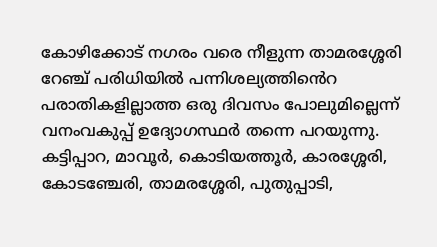കോഴിക്കോട് നഗരം വരെ നീളുന്ന താമരശ്ശേരി റേഞ്ച് പരിധിയിൽ പന്നിശല്യത്തി‍ൻെറ പരാതികളില്ലാത്ത ഒരു ദിവസം പോലുമില്ലെന്ന് വനംവകുപ്പ് ഉദ്യോഗസ്ഥർ തന്നെ പറയുന്നു. കട്ടിപ്പാറ, മാവൂർ, കൊടിയത്തൂർ, കാരശ്ശേരി, കോടഞ്ചേരി, താമരശ്ശേരി, പുതുപ്പാടി,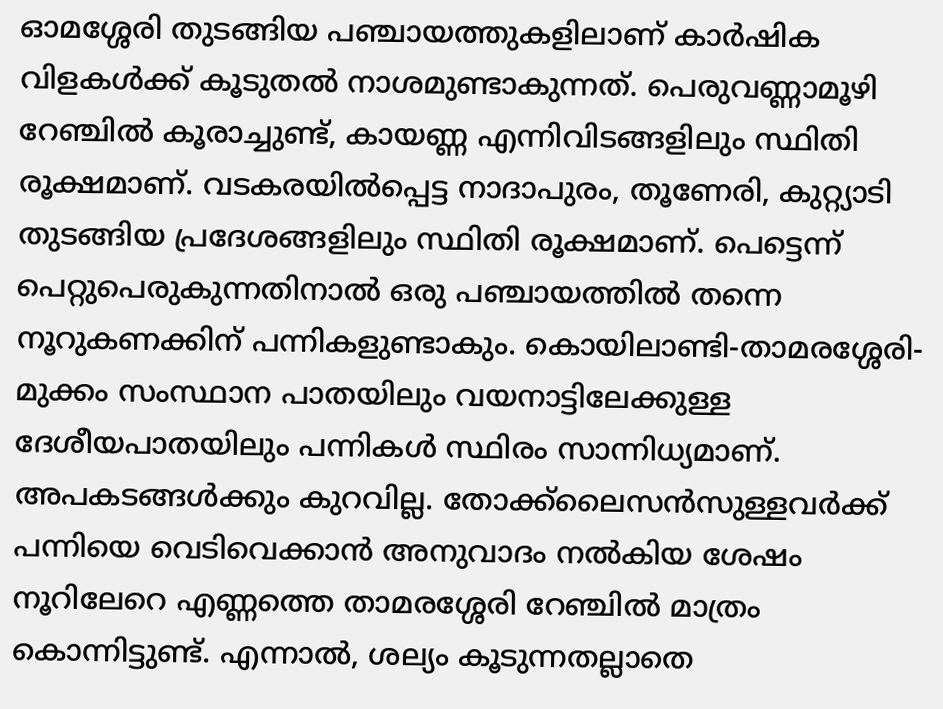ഓമശ്ശേരി തുടങ്ങിയ പഞ്ചായത്തുകളിലാണ് കാർഷിക വിളകൾക്ക് കൂടുതൽ നാശമുണ്ടാകുന്നത്. പെരുവണ്ണാമൂഴി റേഞ്ചിൽ കൂരാച്ചുണ്ട്, കായണ്ണ എന്നിവിടങ്ങളിലും സ്ഥിതി രൂക്ഷമാണ്. വടകരയിൽപ്പെട്ട നാദാപുരം, തൂണേരി, കുറ്റ്യാടി തുടങ്ങിയ പ്രദേശങ്ങളിലും സ്ഥിതി രൂക്ഷമാണ്. പെട്ടെന്ന് പെറ്റുപെരുകുന്നതിനാൽ ഒരു പഞ്ചായത്തിൽ തന്നെ നൂറുകണക്കിന് പന്നികളുണ്ടാകും. കൊയിലാണ്ടി-താമരശ്ശേരി-മുക്കം സംസ്ഥാന പാതയിലും വയനാട്ടിലേക്കുള്ള ദേശീയപാതയിലും പന്നികൾ സ്ഥിരം സാന്നിധ്യമാണ്. അപകടങ്ങൾക്കും കുറവില്ല. തോക്ക്ലൈസൻസുള്ളവർക്ക് പന്നിയെ വെടിവെക്കാൻ അനുവാദം നൽകിയ ശേഷം നൂറിലേറെ എണ്ണത്തെ താമരശ്ശേരി റേഞ്ചിൽ മാത്രം കൊന്നിട്ടുണ്ട്. എന്നാൽ, ശല്യം കൂടുന്നതല്ലാതെ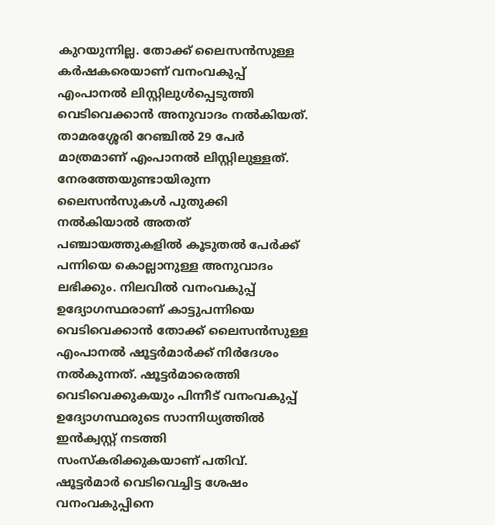കുറയുന്നില്ല. തോക്ക് ലൈസൻസുള്ള കർഷകരെയാണ് വനംവകുപ്പ് എംപാനൽ ലിസ്റ്റിലുൾപ്പെടുത്തി വെടിവെക്കാൻ അനുവാദം നൽകിയത്. താമരശ്ശേരി റേഞ്ചിൽ 29 പേർ മാത്രമാണ് എംപാനൽ ലിസ്റ്റിലുള്ളത്. നേരത്തേയുണ്ടായിരുന്ന ലൈസൻസുകൾ പുതുക്കി നൽകിയാൽ അതത് പഞ്ചായത്തുകളിൽ കൂടുതൽ പേർക്ക് പന്നിയെ കൊല്ലാനുള്ള അനുവാദം ലഭിക്കും. നിലവിൽ വനംവകുപ്പ് ഉദ്യോഗസ്ഥരാണ് കാട്ടുപന്നിയെ വെടിവെക്കാൻ തോക്ക് ലൈസൻസുള്ള എംപാനൽ ഷൂട്ടർമാർക്ക് നിർദേശം നൽകുന്നത്. ഷൂട്ടർമാരെത്തി വെടിവെക്കുകയും പിന്നീട് വനംവകുപ്പ് ഉദ്യോഗസ്ഥരുടെ സാന്നിധ്യത്തിൽ ഇൻക്വസ്റ്റ് നടത്തി സംസ്കരിക്കുകയാണ് പതിവ്. ഷൂട്ടർമാർ വെടിവെച്ചിട്ട ശേഷം വനംവകുപ്പിനെ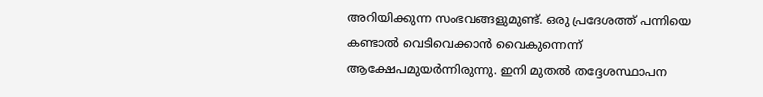അറിയിക്കുന്ന സംഭവങ്ങളുമുണ്ട്. ഒരു പ്രദേശത്ത് പന്നിയെ കണ്ടാൽ വെടിവെക്കാൻ വൈകുന്നെന്ന് ആക്ഷേപമുയർന്നിരുന്നു. ഇനി മുതൽ തദ്ദേശസ്ഥാപന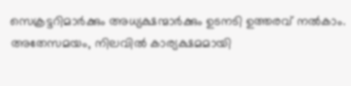സെക്രട്ടറിമാർക്കും അധ്യക്ഷന്മാർക്കും ഉടനടി ഉത്തരവ് നൽകാം. അതേസമയം, നിലവിൽ കാര്യക്ഷമമായി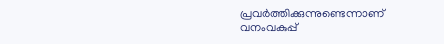പ്രവർത്തിക്കുന്നുണ്ടെന്നാണ് വനംവകുപ്പ്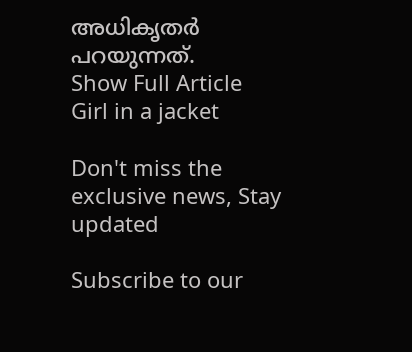അധികൃതർ പറയുന്നത്.
Show Full Article
Girl in a jacket

Don't miss the exclusive news, Stay updated

Subscribe to our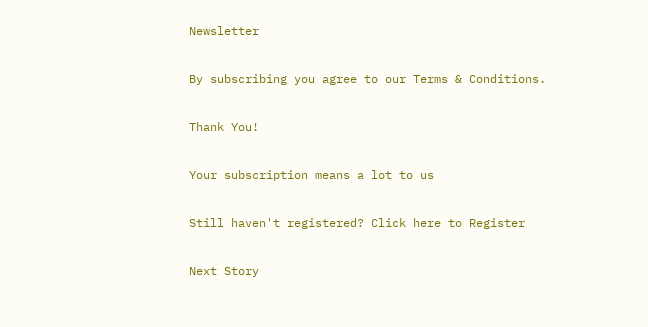Newsletter

By subscribing you agree to our Terms & Conditions.

Thank You!

Your subscription means a lot to us

Still haven't registered? Click here to Register

Next Story